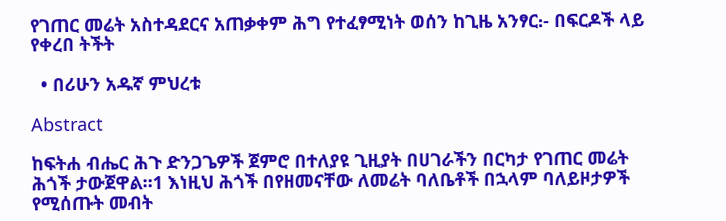የገጠር መሬት አስተዳደርና አጠቃቀም ሕግ የተፈፃሚነት ወሰን ከጊዜ አንፃር᎓- በፍርዶች ላይ የቀረበ ትችት

  • በሪሁን አዱኛ ምህረቱ

Abstract

ከፍትሐ ብሔር ሕጉ ድንጋጌዎች ጀምሮ በተለያዩ ጊዚያት በሀገራችን በርካታ የገጠር መሬት ሕጎች ታውጀዋል።1 እነዚህ ሕጎች በየዘመናቸው ለመሬት ባለቤቶች በኋላም ባለይዞታዎች የሚሰጡት መብት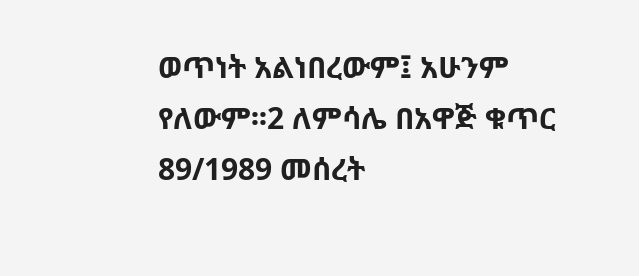ወጥነት አልነበረውም፤ አሁንም የለውም፡፡2 ለምሳሌ በአዋጅ ቁጥር 89/1989 መሰረት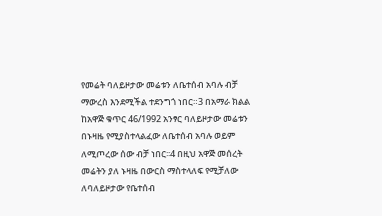የመሬት ባለይዞታው መሬቱን ለቤተሰብ አባሉ ብቻ ማውረስ እንደሚችል ተደንግጎ ነበር።3 በአማራ ክልል ከአዋጅ ቁጥር 46/1992 አንፃር ባለይዞታው መሬቱን በኑዛዜ የሚያስተላልፈው ለቤተሰብ አባሉ ወይም ለሚጦረው ሰው ብቻ ነበር፡፡4 በዚህ አዋጅ መሰረት መሬትን ያለ ኑዛዜ በውርስ ማስተላለፍ የሚቻለው ለባለይዞታው የቤተሰብ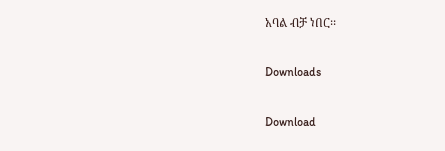አባል ብቻ ነበር፡፡

Downloads

Download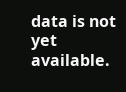data is not yet available.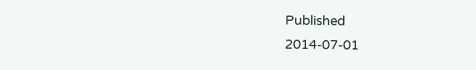Published
2014-07-01